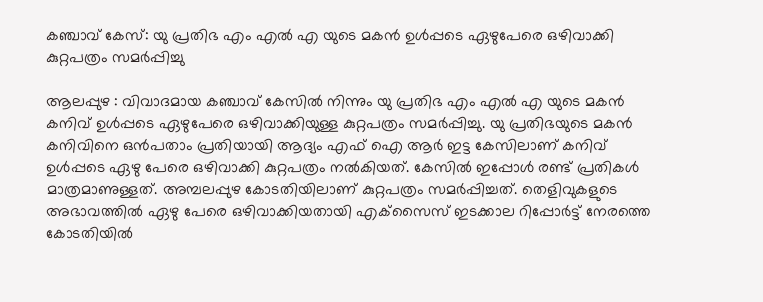കഞ്ചാവ് കേസ്: യു പ്രതിഭ എം എല്‍ എ യുടെ മകന്‍ ഉള്‍പ്പടെ ഏഴുപേരെ ഒഴിവാക്കി കുറ്റപത്രം സമര്‍പ്പിച്ചു

ആലപ്പുഴ : വിവാദമായ കഞ്ചാവ് കേസില്‍ നിന്നും യു പ്രതിഭ എം എല്‍ എ യുടെ മകന്‍ കനിവ് ഉള്‍പ്പടെ ഏഴുപേരെ ഒഴിവാക്കിയുള്ള കുറ്റപത്രം സമര്‍പ്പിച്ചു. യു പ്രതിഭയുടെ മകന്‍ കനിവിനെ ഒന്‍പതാം പ്രതിയായി ആദ്യം എഫ് ഐ ആര്‍ ഇട്ട കേസിലാണ് കനിവ് ഉള്‍പ്പടെ ഏഴു പേരെ ഒഴിവാക്കി കുറ്റപത്രം നല്‍കിയത്. കേസില്‍ ഇപ്പോള്‍ രണ്ട് പ്രതികള്‍ മാത്രമാണുള്ളത്. അമ്പലപ്പുഴ കോടതിയിലാണ് കുറ്റപത്രം സമര്‍പ്പിച്ചത്. തെളിവുകളുടെ അഭാവത്തില്‍ ഏഴു പേരെ ഒഴിവാക്കിയതായി എക്‌സൈസ് ഇടക്കാല റിപ്പോര്‍ട്ട് നേരത്തെ കോടതിയില്‍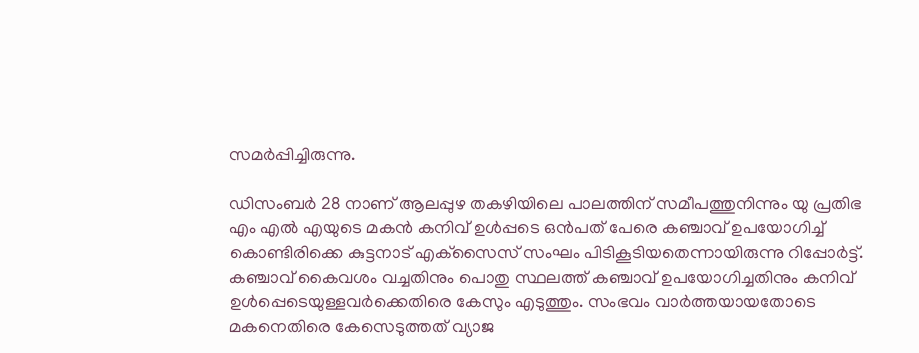സമര്‍പ്പിച്ചിരുന്നു.

ഡിസംബര്‍ 28 നാണ് ആലപ്പുഴ തകഴിയിലെ പാലത്തിന് സമീപത്തുനിന്നും യു പ്രതിഭ എം എല്‍ എയുടെ മകന്‍ കനിവ് ഉള്‍പ്പടെ ഒന്‍പത് പേരെ കഞ്ചാവ് ഉപയോഗിച്ച് കൊണ്ടിരിക്കെ കുട്ടനാട് എക്‌സൈസ് സംഘം പിടികൂടിയതെന്നായിരുന്നു റിപ്പോര്‍ട്ട്. കഞ്ചാവ് കൈവശം വച്ചതിനും പൊതു സ്ഥലത്ത് കഞ്ചാവ് ഉപയോഗിച്ചതിനും കനിവ് ഉള്‍പ്പെടെയുള്ളവര്‍ക്കെതിരെ കേസും എടുത്തും. സംഭവം വാര്‍ത്തയായതോടെ മകനെതിരെ കേസെടുത്തത് വ്യാജ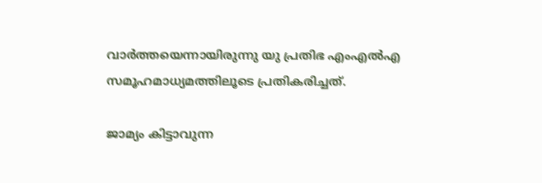വാര്‍ത്തയെന്നായിരുന്നു യു പ്രതിഭ എംഎല്‍എ സമൂഹമാധ്യമത്തിലൂടെ പ്രതികരിച്ചത്.

ജാമ്യം കിട്ടാവുന്ന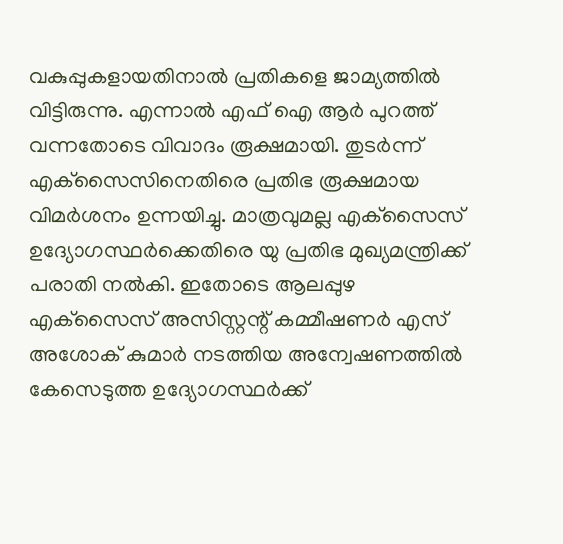വകുപ്പുകളായതിനാല്‍ പ്രതികളെ ജാമ്യത്തില്‍ വിട്ടിരുന്നു. എന്നാല്‍ എഫ് ഐ ആര്‍ പുറത്ത് വന്നതോടെ വിവാദം രൂക്ഷമായി. തുടര്‍ന്ന് എക്‌സൈസിനെതിരെ പ്രതിഭ രൂക്ഷമായ വിമര്‍ശനം ഉന്നയിച്ചു. മാത്രവുമല്ല എക്‌സൈസ് ഉദ്യോഗസ്ഥര്‍ക്കെതിരെ യു പ്രതിഭ മുഖ്യമന്ത്രിക്ക് പരാതി നല്‍കി. ഇതോടെ ആലപ്പുഴ എക്‌സൈസ് അസിസ്റ്റന്റ് കമ്മീഷണര്‍ എസ് അശോക് കുമാര്‍ നടത്തിയ അന്വേഷണത്തില്‍ കേസെടുത്ത ഉദ്യോഗസ്ഥര്‍ക്ക്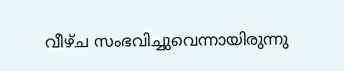വീഴ്ച സംഭവിച്ചുവെന്നായിരുന്നു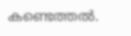കണ്ടെത്തല്‍.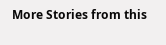More Stories from this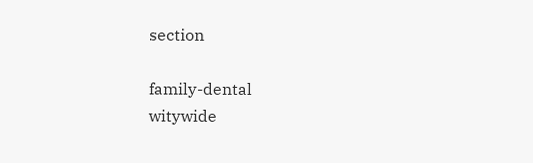section

family-dental
witywide